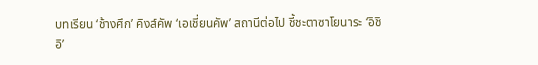บทเรียน ‘ช้างศึก’ คิงส์คัพ ‘เอเชี่ยนคัพ’ สถานีต่อไป ชี้ชะตาซาโยนาระ ‘อิชิอิ’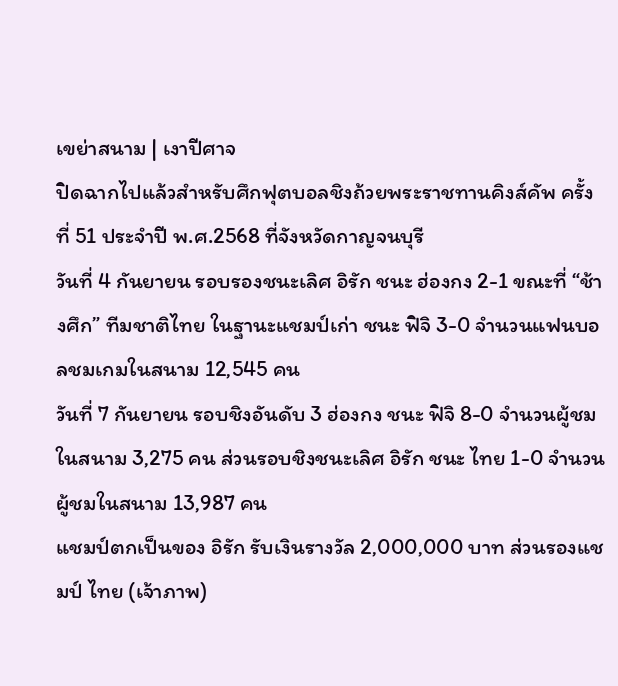เขย่าสนาม | เงาปีศาจ
ปิดฉากไปแล้วสำหรับศึกฟุตบอลชิงถ้วยพระราชทานคิงส์คัพ ครั้งที่ 51 ประจำปี พ.ศ.2568 ที่จังหวัดกาญจนบุรี
วันที่ 4 กันยายน รอบรองชนะเลิศ อิรัก ชนะ ฮ่องกง 2-1 ขณะที่ “ช้างศึก” ทีมชาติไทย ในฐานะแชมป์เก่า ชนะ ฟิจิ 3-0 จำนวนแฟนบอลชมเกมในสนาม 12,545 คน
วันที่ 7 กันยายน รอบชิงอันดับ 3 ฮ่องกง ชนะ ฟิจิ 8-0 จำนวนผู้ชมในสนาม 3,275 คน ส่วนรอบชิงชนะเลิศ อิรัก ชนะ ไทย 1-0 จำนวนผู้ชมในสนาม 13,987 คน
แชมป์ตกเป็นของ อิรัก รับเงินรางวัล 2,000,000 บาท ส่วนรองแชมป์ ไทย (เจ้าภาพ)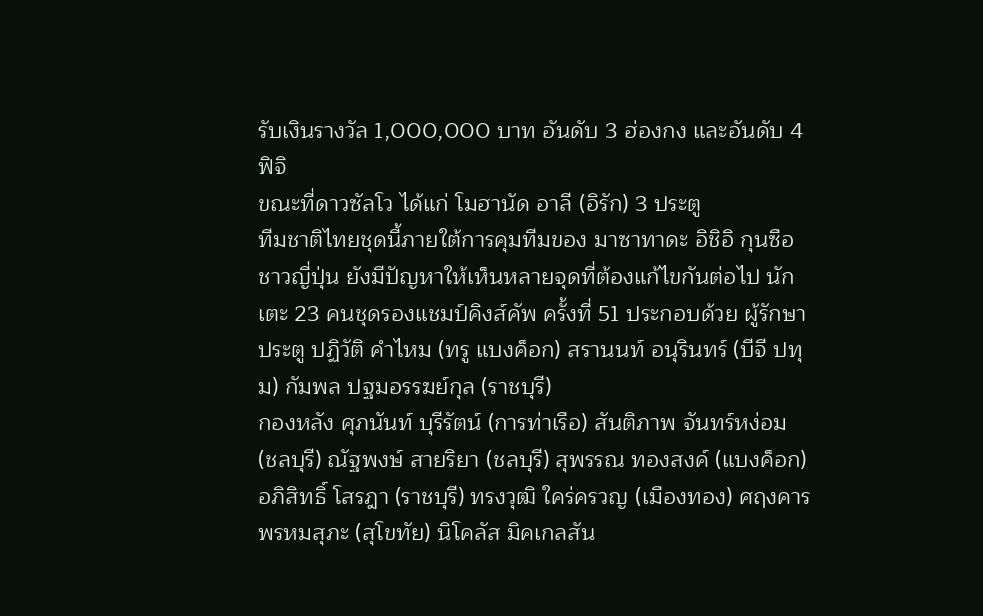รับเงินรางวัล 1,000,000 บาท อันดับ 3 ฮ่องกง และอันดับ 4 ฟิจิ
ขณะที่ดาวซัลโว ได้แก่ โมฮานัด อาลี (อิรัก) 3 ประตู
ทีมชาติไทยชุดนี้ภายใต้การคุมทีมของ มาซาทาดะ อิชิอิ กุนซือชาวญี่ปุ่น ยังมีปัญหาให้เห็นหลายจุดที่ต้องแก้ไขกันต่อไป นักเตะ 23 คนชุดรองแชมป์คิงส์คัพ ครั้งที่ 51 ประกอบด้วย ผู้รักษาประตู ปฏิวัติ คำไหม (ทรู แบงค็อก) สรานนท์ อนุรินทร์ (บีจี ปทุม) กัมพล ปฐมอรรฆย์กุล (ราชบุรี)
กองหลัง ศุภนันท์ บุรีรัตน์ (การท่าเรือ) สันติภาพ จันทร์หง่อม (ชลบุรี) ณัฐพงษ์ สายริยา (ชลบุรี) สุพรรณ ทองสงค์ (แบงค็อก) อภิสิทธิ์ โสรฎา (ราชบุรี) ทรงวุฒิ ใคร่ครวญ (เมืองทอง) ศฤงคาร พรหมสุภะ (สุโขทัย) นิโคลัส มิคเกลสัน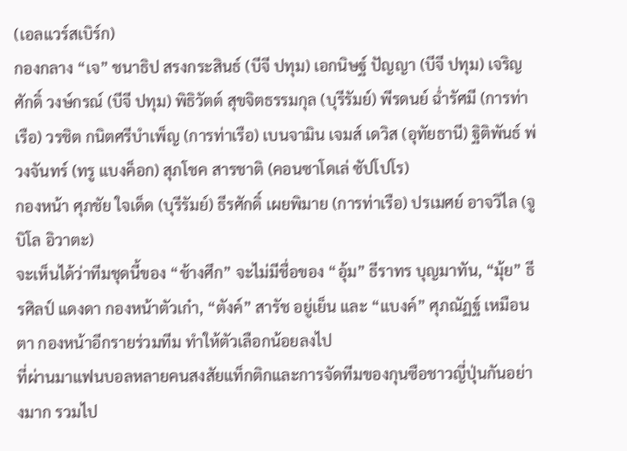(เอลแวร์สเบิร์ก)
กองกลาง “เจ” ชนาธิป สรงกระสินธ์ (บีจี ปทุม) เอกนิษฐ์ ปัญญา (บีจี ปทุม) เจริญศักดิ์ วงษ์กรณ์ (บีจี ปทุม) พิธิวัตต์ สุขจิตธรรมกุล (บุรีรัมย์) พีรดนย์ ฉ่ำรัศมี (การท่าเรือ) วรชิต กนิตศรีบำเพ็ญ (การท่าเรือ) เบนจามิน เจมส์ เดวิส (อุทัยธานี) ฐิติพันธ์ พ่วงจันทร์ (ทรู แบงค็อก) สุภโชค สารชาติ (คอนซาโดเล่ ซัปโปโร)
กองหน้า ศุภชัย ใจเด็ด (บุรีรัมย์) ธีรศักดิ์ เผยพิมาย (การท่าเรือ) ปรเมศย์ อาจวิไล (จูบิโล อิวาตะ)
จะเห็นได้ว่าทีมชุดนี้ของ “ช้างศึก” จะไม่มีชื่อของ “อุ้ม” ธีราทร บุญมาทัน, “มุ้ย” ธีรศิลป์ แดงดา กองหน้าตัวเก๋า, “ตังค์” สารัช อยู่เย็น และ “แบงค์” ศุภณัฏฐ์ เหมือนตา กองหน้าอีกรายร่วมทีม ทำให้ตัวเลือกน้อยลงไป
ที่ผ่านมาแฟนบอลหลายคนสงสัยแท็กติกและการจัดทีมของกุนซือชาวญี่ปุ่นกันอย่างมาก รวมไป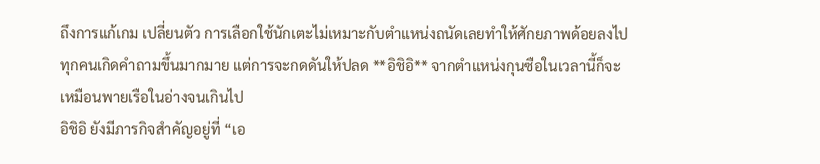ถึงการแก้เกม เปลี่ยนตัว การเลือกใช้นักเตะไม่เหมาะกับตำแหน่งถนัดเลยทำให้ศักยภาพด้อยลงไป
ทุกคนเกิดคำถามขึ้นมากมาย แต่การจะกดดันให้ปลด **อิชิอิ** จากตำแหน่งกุนซือในเวลานี้ก็จะเหมือนพายเรือในอ่างจนเกินไป
อิชิอิ ยังมีภารกิจสำคัญอยู่ที่ “เอ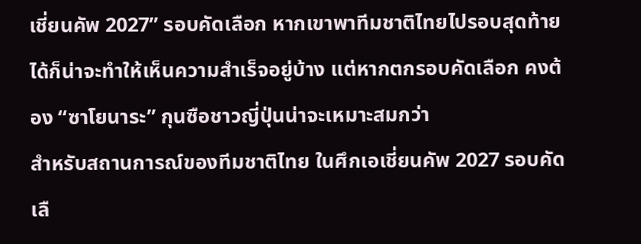เชี่ยนคัพ 2027” รอบคัดเลือก หากเขาพาทีมชาติไทยไปรอบสุดท้ายได้ก็น่าจะทำให้เห็นความสำเร็จอยู่บ้าง แต่หากตกรอบคัดเลือก คงต้อง “ซาโยนาระ” กุนซือชาวญี่ปุ่นน่าจะเหมาะสมกว่า
สำหรับสถานการณ์ของทีมชาติไทย ในศึกเอเชี่ยนคัพ 2027 รอบคัดเลื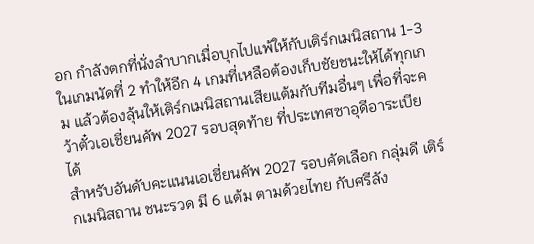อก กำลังตกที่นั่งลำบากเมื่อบุกไปแพ้ให้กับเติร์กเมนิสถาน 1-3 ในเกมนัดที่ 2 ทำให้อีก 4 เกมที่เหลือต้องเก็บชัยชนะให้ได้ทุกเกม แล้วต้องลุ้นให้เติร์กเมนิสถานเสียแต้มกับทีมอื่นๆ เพื่อที่จะคว้าตั๋วเอเชี่ยนคัพ 2027 รอบสุดท้าย ที่ประเทศซาอุดีอาระเบีย ได้
สำหรับอันดับคะแนนเอเชี่ยนคัพ 2027 รอบคัดเลือก กลุ่มดี เติร์กเมนิสถาน ชนะรวด มี 6 แต้ม ตามด้วยไทย กับศรีลัง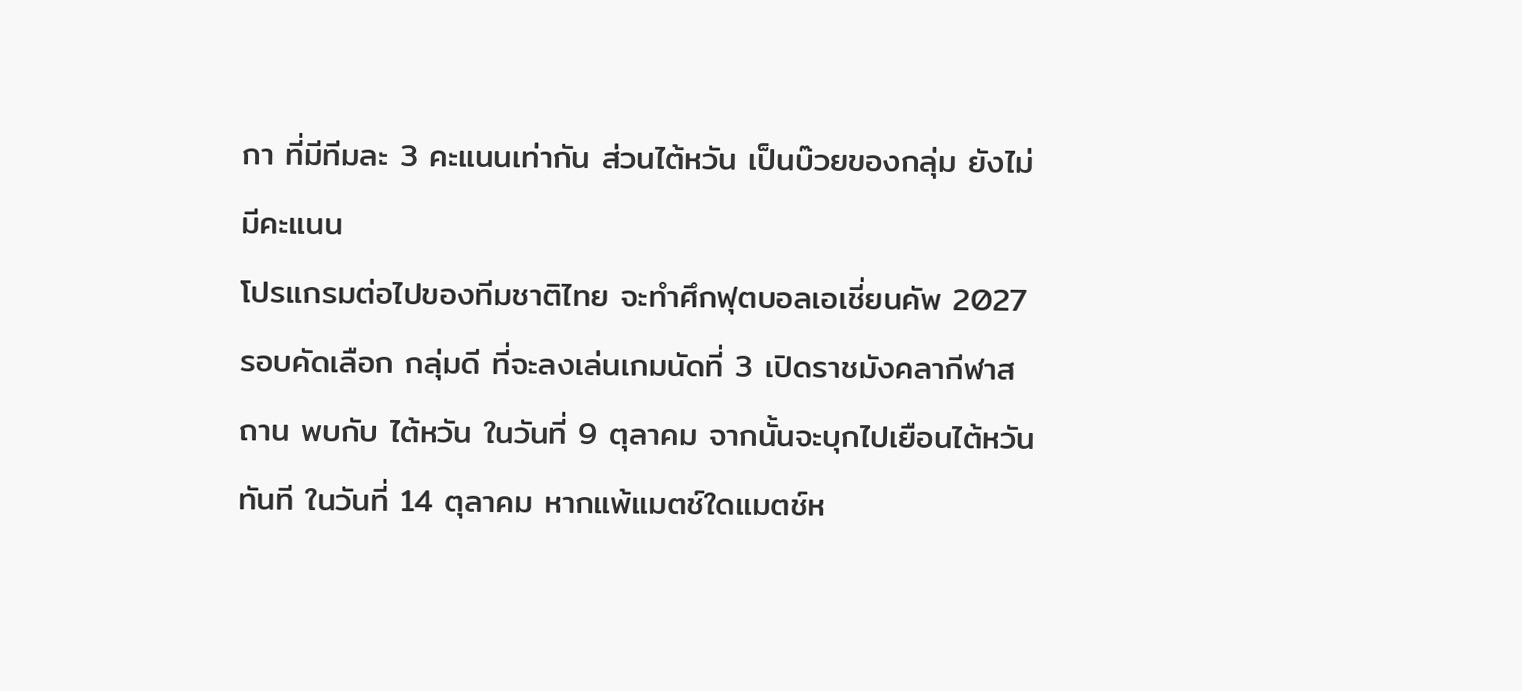กา ที่มีทีมละ 3 คะแนนเท่ากัน ส่วนไต้หวัน เป็นบ๊วยของกลุ่ม ยังไม่มีคะแนน
โปรแกรมต่อไปของทีมชาติไทย จะทำศึกฟุตบอลเอเชี่ยนคัพ 2027 รอบคัดเลือก กลุ่มดี ที่จะลงเล่นเกมนัดที่ 3 เปิดราชมังคลากีฬาสถาน พบกับ ไต้หวัน ในวันที่ 9 ตุลาคม จากนั้นจะบุกไปเยือนไต้หวันทันที ในวันที่ 14 ตุลาคม หากแพ้แมตช์ใดแมตช์ห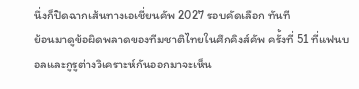นึ่งก็ปิดฉากเส้นทางเอเชี่ยนคัพ 2027 รอบคัดเลือก ทันที
ย้อนมาดูข้อผิดพลาดของทีมชาติไทยในศึกคิงส์คัพ ครั้งที่ 51 ที่แฟนบอลและกูรูต่างวิเคราะห์กันออกมาจะเห็น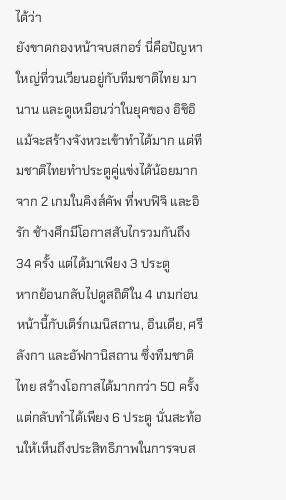ได้ว่า
ยังขาดกองหน้าจบสกอร์ นี่คือปัญหาใหญ่ที่วนเวียนอยู่กับทีมชาติไทย มานาน และดูเหมือนว่าในยุคของ อิชิอิ แม้จะสร้างจังหวะเข้าทำได้มาก แต่ทีมชาติไทยทำประตูคู่แข่งได้น้อยมาก จาก 2 เกมในคิงส์คัพ ที่พบฟิจิ และอิรัก ช้างศึกมีโอกาสสับไกรวมกันถึง 34 ครั้ง แต่ได้มาเพียง 3 ประตู
หากย้อนกลับไปดูสถิติใน 4 เกมก่อนหน้านี้กับเติร์กเมนิสถาน, อินเดีย, ศรีลังกา และอัฟกานิสถาน ซึ่งทีมชาติไทย สร้างโอกาสได้มากกว่า 50 ครั้ง แต่กลับทำได้เพียง 6 ประตู นั่นสะท้อนให้เห็นถึงประสิทธิภาพในการจบส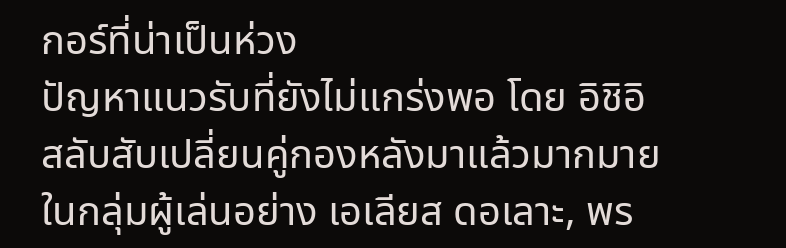กอร์ที่น่าเป็นห่วง
ปัญหาแนวรับที่ยังไม่แกร่งพอ โดย อิชิอิ สลับสับเปลี่ยนคู่กองหลังมาแล้วมากมายในกลุ่มผู้เล่นอย่าง เอเลียส ดอเลาะ, พร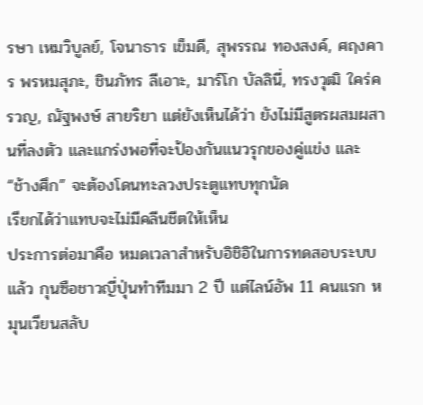รษา เหมวิบูลย์, โจนาธาร เข็มดี, สุพรรณ ทองสงค์, ศฤงคาร พรหมสุภะ, ชินภัทร ลีเอาะ, มาร์โก บัลลินี่, ทรงวุฒิ ใคร่ครวญ, ณัฐพงษ์ สายริยา แต่ยังเห็นได้ว่า ยังไม่มีสูตรผสมผสานที่ลงตัว และแกร่งพอที่จะป้องกันแนวรุกของคู่แข่ง และ “ช้างศึก” จะต้องโดนทะลวงประตูแทบทุกนัด
เรียกได้ว่าแทบจะไม่มีคลีนชีตให้เห็น
ประการต่อมาคือ หมดเวลาสำหรับอิชิอิในการทดสอบระบบแล้ว กุนซือชาวญี่ปุ่นทำทีมมา 2 ปี แต่ไลน์อัพ 11 คนแรก หมุนเวียนสลับ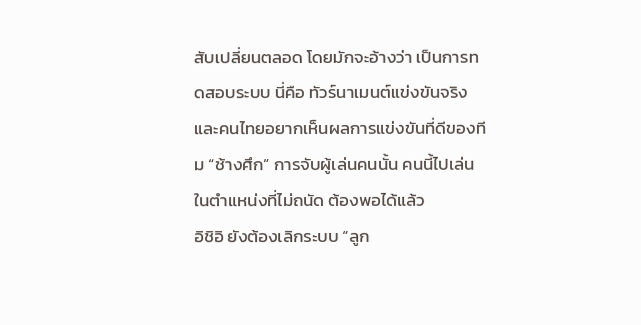สับเปลี่ยนตลอด โดยมักจะอ้างว่า เป็นการทดสอบระบบ นี่คือ ทัวร์นาเมนต์แข่งขันจริง และคนไทยอยากเห็นผลการแข่งขันที่ดีของทีม “ช้างศึก” การจับผู้เล่นคนนั้น คนนี้ไปเล่นในตำแหน่งที่ไม่ถนัด ต้องพอได้แล้ว
อิชิอิ ยังต้องเลิกระบบ “ลูก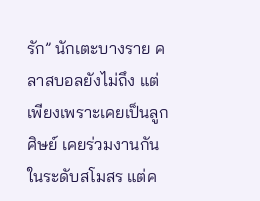รัก” นักเตะบางราย คลาสบอลยังไม่ถึง แต่เพียงเพราะเคยเป็นลูกศิษย์ เคยร่วมงานกันในระดับสโมสร แต่ค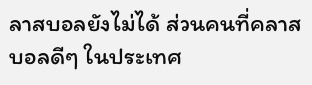ลาสบอลยังไม่ได้ ส่วนคนที่คลาสบอลดีๆ ในประเทศ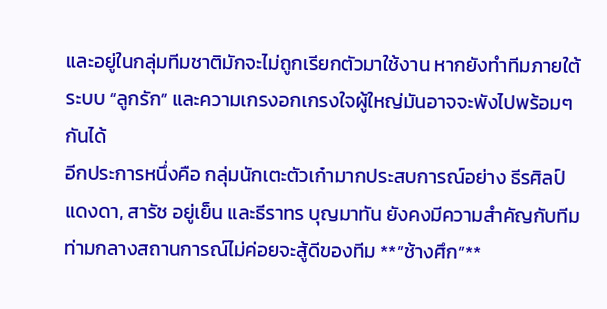และอยู่ในกลุ่มทีมชาติมักจะไม่ถูกเรียกตัวมาใช้งาน หากยังทำทีมภายใต้ระบบ “ลูกรัก” และความเกรงอกเกรงใจผู้ใหญ่มันอาจจะพังไปพร้อมๆ กันได้
อีกประการหนึ่งคือ กลุ่มนักเตะตัวเก๋ามากประสบการณ์อย่าง ธีรศิลป์ แดงดา, สารัช อยู่เย็น และธีราทร บุญมาทัน ยังคงมีความสำคัญกับทีมท่ามกลางสถานการณ์ไม่ค่อยจะสู้ดีของทีม **”ช้างศึก”**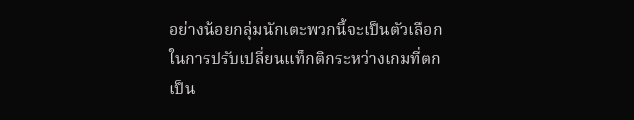อย่างน้อยกลุ่มนักเตะพวกนี้จะเป็นตัวเลือกในการปรับเปลี่ยนแท็กติกระหว่างเกมที่ตกเป็น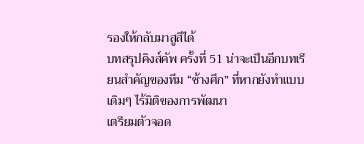รองให้กลับมาสูสีได้
บทสรุปคิงส์คัพ ครั้งที่ 51 น่าจะเป็นอีกบทเรียนสำคัญของทีม “ช้างศึก” ที่หากยังทำแบบเดิมๆ ไร้มิติของการพัฒนา
เตรียมตัวจอด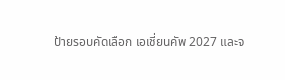ป้ายรอบคัดเลือก เอเชี่ยนคัพ 2027 และจ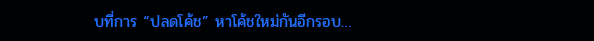บที่การ “ปลดโค้ช” หาโค้ชใหม่กันอีกรอบ…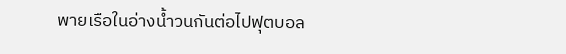พายเรือในอ่างน้ำวนกันต่อไปฟุตบอล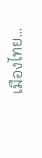เมืองไทย…